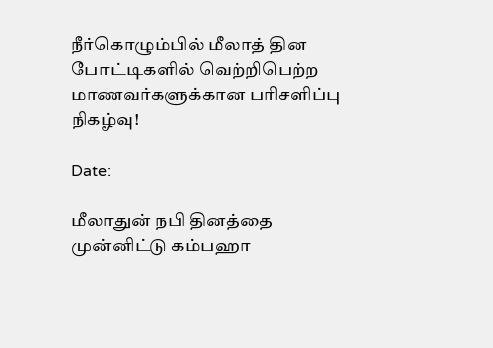நீர்கொழும்பில் மீலாத் தின போட்டிகளில் வெற்றிபெற்ற மாணவர்களுக்கான பரிசளிப்பு நிகழ்வு!

Date:

மீலாதுன் நபி தினத்தை முன்னிட்டு கம்பஹா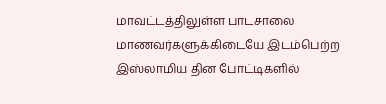மாவட்டத்திலுள்ள பாடசாலை மாணவர்களுக்கிடையே இடம்பெற்ற இஸ்லாமிய தின போட்டிகளில்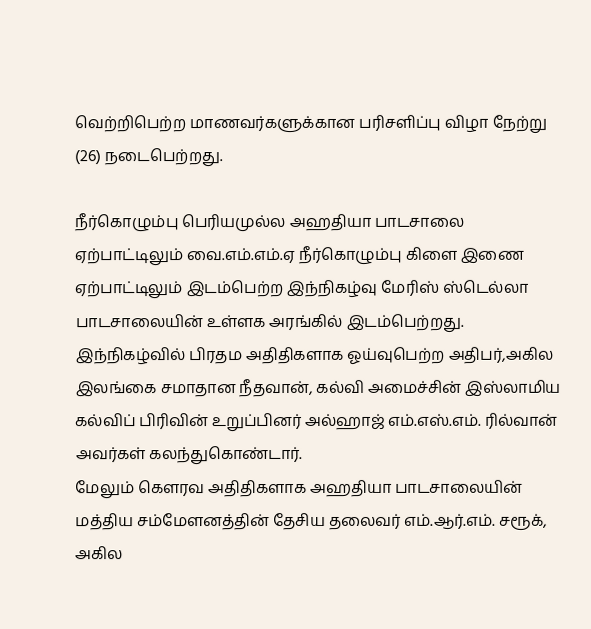வெற்றிபெற்ற மாணவர்களுக்கான பரிசளிப்பு விழா நேற்று (26) நடைபெற்றது.

நீர்கொழும்பு பெரியமுல்ல அஹதியா பாடசாலை ஏற்பாட்டிலும் வை.எம்.எம்.ஏ நீர்கொழும்பு கிளை இணை ஏற்பாட்டிலும் இடம்பெற்ற இந்நிகழ்வு மேரிஸ் ஸ்டெல்லா பாடசாலையின் உள்ளக அரங்கில் இடம்பெற்றது.
இந்நிகழ்வில் பிரதம அதிதிகளாக ஓய்வுபெற்ற அதிபர்,அகில இலங்கை சமாதான நீதவான், கல்வி அமைச்சின் இஸ்லாமிய கல்விப் பிரிவின் உறுப்பினர் அல்ஹாஜ் எம்.எஸ்.எம். ரில்வான் அவர்கள் கலந்துகொண்டார்.
மேலும் கௌரவ அதிதிகளாக அஹதியா பாடசாலையின் மத்திய சம்மேளனத்தின் தேசிய தலைவர் எம்.ஆர்.எம். சரூக், அகில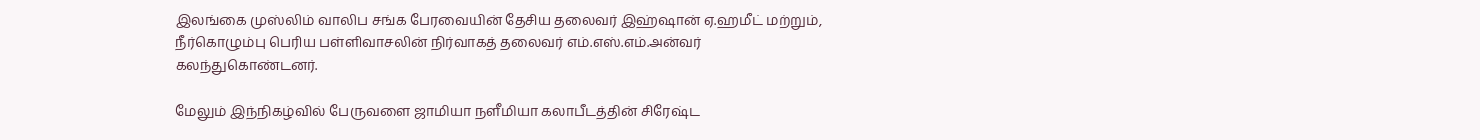இலங்கை முஸ்லிம் வாலிப சங்க பேரவையின் தேசிய தலைவர் இஹ்ஷான் ஏ.ஹமீட் மற்றும், நீர்கொழும்பு பெரிய பள்ளிவாசலின் நிர்வாகத் தலைவர் எம்.எஸ்.எம்.அன்வர் கலந்துகொண்டனர்.

மேலும் இந்நிகழ்வில் பேருவளை ஜாமியா நளீமியா கலாபீடத்தின் சிரேஷ்ட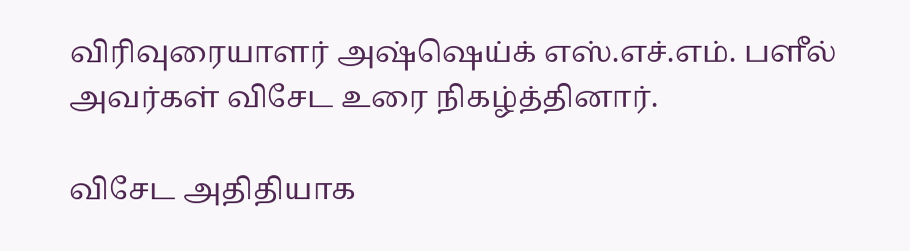விரிவுரையாளர் அஷ்ஷெய்க் எஸ்.எச்.எம். பளீல் அவர்கள் விசேட உரை நிகழ்த்தினார்.

விசேட அதிதியாக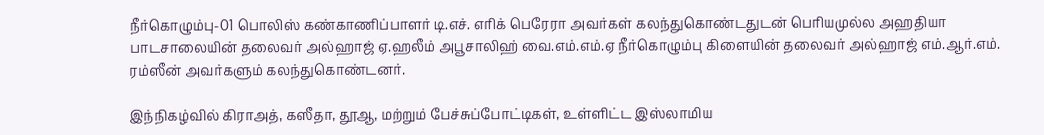நீர்கொழும்பு-01 பொலிஸ் கண்காணிப்பாளர் டி.எச். எரிக் பெரேரா அவர்கள் கலந்துகொண்டதுடன் பெரியமுல்ல அஹதியா பாடசாலையின் தலைவர் அல்ஹாஜ் ஏ.ஹலீம் அபூசாலிஹ் வை.எம்.எம்.ஏ நீர்கொழும்பு கிளையின் தலைவர் அல்ஹாஜ் எம்.ஆர்.எம். ரம்ஸீன் அவர்களும் கலந்துகொண்டனர்.

இந்நிகழ்வில் கிராஅத், கஸீதா, தூஆ, மற்றும் பேச்சுப்போட்டிகள், உள்ளிட்ட இஸ்லாமிய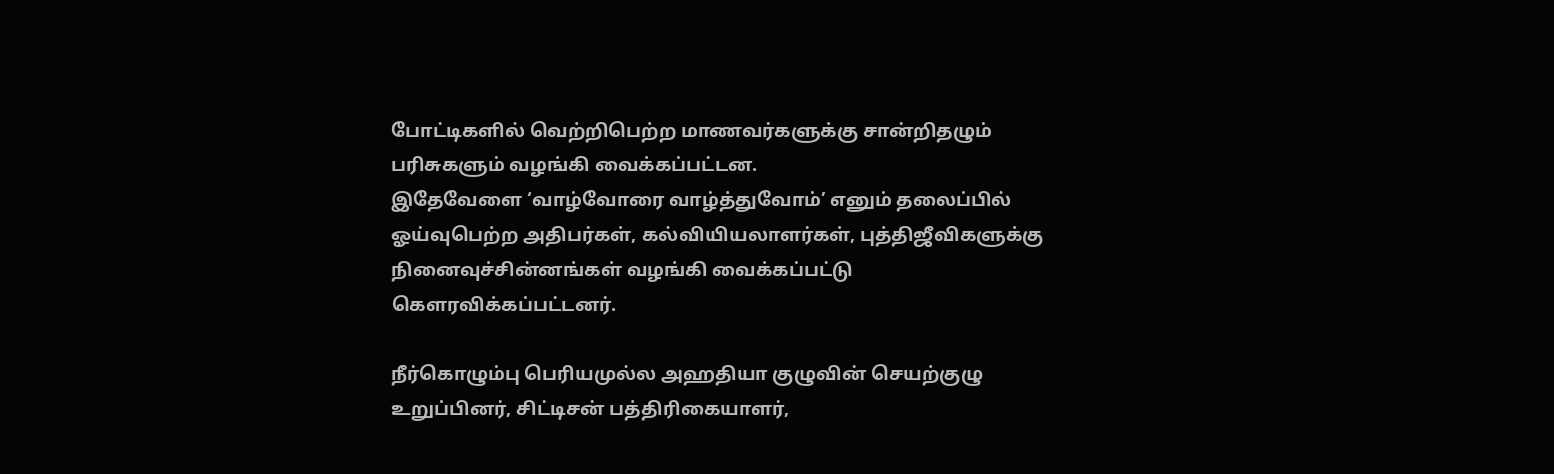போட்டிகளில் வெற்றிபெற்ற மாணவர்களுக்கு சான்றிதழும் பரிசுகளும் வழங்கி வைக்கப்பட்டன.
இதேவேளை ‘வாழ்வோரை வாழ்த்துவோம்’ எனும் தலைப்பில் ஓய்வுபெற்ற அதிபர்கள், கல்வியியலாளர்கள், புத்திஜீவிகளுக்கு நினைவுச்சின்னங்கள் வழங்கி வைக்கப்பட்டு கௌரவிக்கப்பட்டனர்.

நீர்கொழும்பு பெரியமுல்ல அஹதியா குழுவின் செயற்குழு உறுப்பினர், சிட்டிசன் பத்திரிகையாளர்,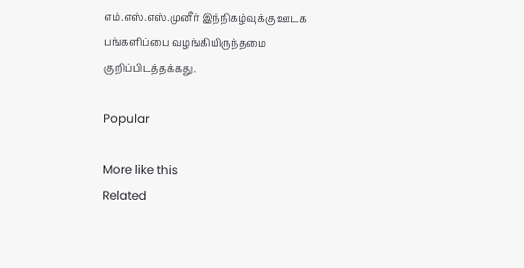எம்.எஸ்.எஸ்.முனீர் இந்நிகழ்வுக்கு ஊடக பங்களிப்பை வழங்கியிருந்தமை குறிப்பிடத்தக்கது.

Popular

More like this
Related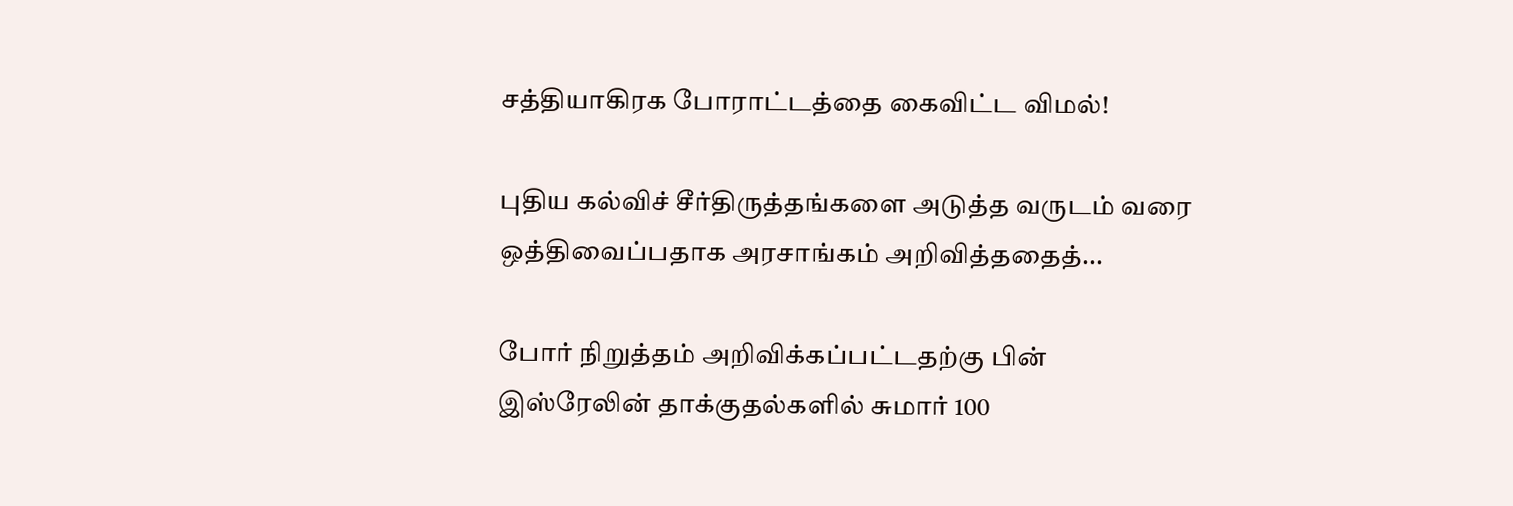சத்தியாகிரக போராட்டத்தை கைவிட்ட விமல்!

புதிய கல்விச் சீர்திருத்தங்களை அடுத்த வருடம் வரை ஒத்திவைப்பதாக அரசாங்கம் அறிவித்ததைத்...

போர் நிறுத்தம் அறிவிக்கப்பட்டதற்கு பின் இஸ்ரேலின் தாக்குதல்களில் சுமார் 100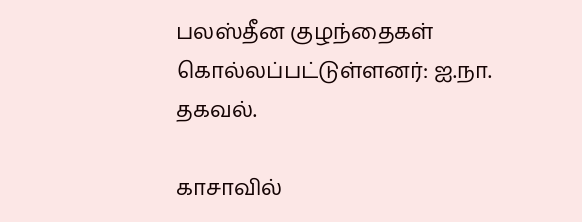பலஸ்தீன குழந்தைகள் கொல்லப்பட்டுள்ளனர்: ஐ.நா. தகவல்.

காசாவில்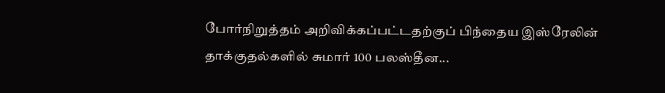போர்நிறுத்தம் அறிவிக்கப்பட்டதற்குப் பிந்தைய இஸ்ரேலின் தாக்குதல்களில் சுமார் 100 பலஸ்தீன...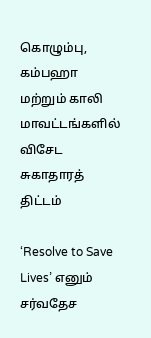கொழும்பு, கம்பஹா மற்றும் காலி மாவட்டங்களில் விசேட சுகாதாரத் திட்டம்

‘Resolve to Save Lives’ எனும் சர்வதேச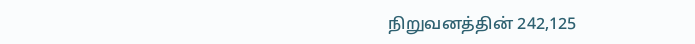நிறுவனத்தின் 242,125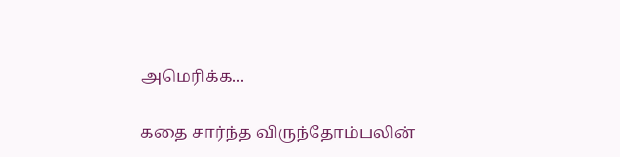அமெரிக்க...

கதை சார்ந்த விருந்தோம்பலின்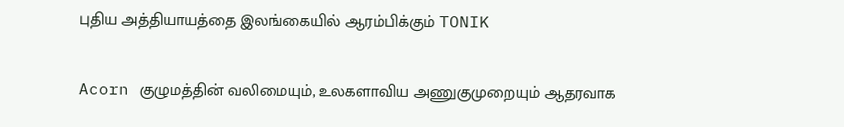புதிய அத்தியாயத்தை இலங்கையில் ஆரம்பிக்கும் TONIK

Acorn குழுமத்தின் வலிமையும், உலகளாவிய அணுகுமுறையும் ஆதரவாக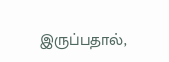இருப்பதால்,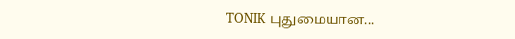TONIK புதுமையான...